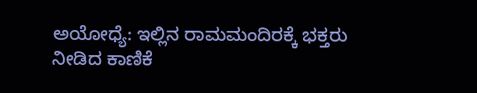ಅಯೋಧ್ಯೆ: ಇಲ್ಲಿನ ರಾಮಮಂದಿರಕ್ಕೆ ಭಕ್ತರು ನೀಡಿದ ಕಾಣಿಕೆ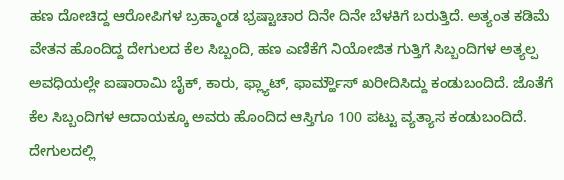ಹಣ ದೋಚಿದ್ದ ಆರೋಪಿಗಳ ಬ್ರಹ್ಮಾಂಡ ಭ್ರಷ್ಟಾಚಾರ ದಿನೇ ದಿನೇ ಬೆಳಕಿಗೆ ಬರುತ್ತಿದೆ. ಅತ್ಯಂತ ಕಡಿಮೆ ವೇತನ ಹೊಂದಿದ್ದ ದೇಗುಲದ ಕೆಲ ಸಿಬ್ಬಂದಿ, ಹಣ ಎಣಿಕೆಗೆ ನಿಯೋಜಿತ ಗುತ್ತಿಗೆ ಸಿಬ್ಬಂದಿಗಳ ಅತ್ಯಲ್ಪ ಅವಧಿಯಲ್ಲೇ ಐಷಾರಾಮಿ ಬೈಕ್, ಕಾರು, ಫ್ಲ್ಯಾಟ್, ಫಾರ್ಮ್ಹೌಸ್ ಖರೀದಿಸಿದ್ದು ಕಂಡುಬಂದಿದೆ. ಜೊತೆಗೆ ಕೆಲ ಸಿಬ್ಬಂದಿಗಳ ಆದಾಯಕ್ಕೂ ಅವರು ಹೊಂದಿದ ಆಸ್ತಿಗೂ 100 ಪಟ್ಟು ವ್ಯತ್ಯಾಸ ಕಂಡುಬಂದಿದೆ.
ದೇಗುಲದಲ್ಲಿ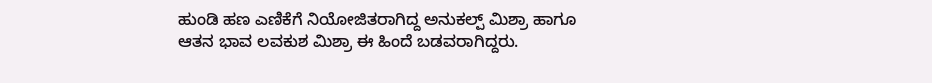ಹುಂಡಿ ಹಣ ಎಣಿಕೆಗೆ ನಿಯೋಜಿತರಾಗಿದ್ದ ಅನುಕಲ್ಪ್ ಮಿಶ್ರಾ ಹಾಗೂ ಆತನ ಭಾವ ಲವಕುಶ ಮಿಶ್ರಾ ಈ ಹಿಂದೆ ಬಡವರಾಗಿದ್ದರು.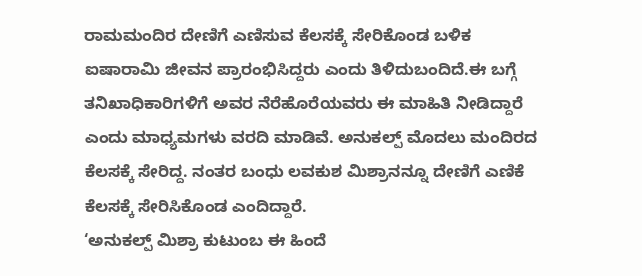ರಾಮಮಂದಿರ ದೇಣಿಗೆ ಎಣಿಸುವ ಕೆಲಸಕ್ಕೆ ಸೇರಿಕೊಂಡ ಬಳಿಕ ಐಷಾರಾಮಿ ಜೀವನ ಪ್ರಾರಂಭಿಸಿದ್ದರು ಎಂದು ತಿಳಿದುಬಂದಿದೆ.ಈ ಬಗ್ಗೆ ತನಿಖಾಧಿಕಾರಿಗಳಿಗೆ ಅವರ ನೆರೆಹೊರೆಯವರು ಈ ಮಾಹಿತಿ ನೀಡಿದ್ದಾರೆ ಎಂದು ಮಾಧ್ಯಮಗಳು ವರದಿ ಮಾಡಿವೆ. ಅನುಕಲ್ಪ್ ಮೊದಲು ಮಂದಿರದ ಕೆಲಸಕ್ಕೆ ಸೇರಿದ್ದ. ನಂತರ ಬಂಧು ಲವಕುಶ ಮಿಶ್ರಾನನ್ನೂ ದೇಣಿಗೆ ಎಣಿಕೆ ಕೆಲಸಕ್ಕೆ ಸೇರಿಸಿಕೊಂಡ ಎಂದಿದ್ದಾರೆ.
‘ಅನುಕಲ್ಪ್ ಮಿಶ್ರಾ ಕುಟುಂಬ ಈ ಹಿಂದೆ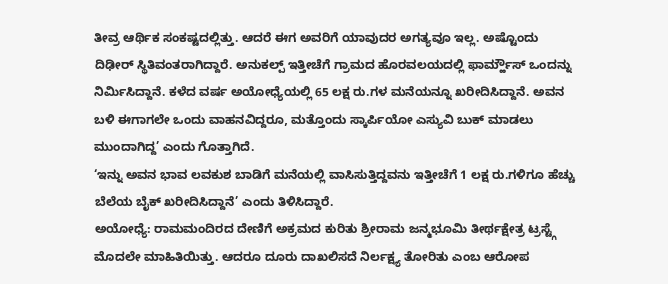ತೀವ್ರ ಆರ್ಥಿಕ ಸಂಕಷ್ಟದಲ್ಲಿತ್ತು. ಆದರೆ ಈಗ ಅವರಿಗೆ ಯಾವುದರ ಅಗತ್ಯವೂ ಇಲ್ಲ. ಅಷ್ಟೊಂದು ದಿಢೀರ್ ಸ್ಥಿತಿವಂತರಾಗಿದ್ದಾರೆ. ಅನುಕಲ್ಪ್ ಇತ್ತೀಚೆಗೆ ಗ್ರಾಮದ ಹೊರವಲಯದಲ್ಲಿ ಫಾರ್ಮ್ಹೌಸ್ ಒಂದನ್ನು ನಿರ್ಮಿಸಿದ್ದಾನೆ. ಕಳೆದ ವರ್ಷ ಅಯೋಧ್ಯೆಯಲ್ಲಿ 65 ಲಕ್ಷ ರು.ಗಳ ಮನೆಯನ್ನೂ ಖರೀದಿಸಿದ್ದಾನೆ. ಅವನ ಬಳಿ ಈಗಾಗಲೇ ಒಂದು ವಾಹನವಿದ್ದರೂ, ಮತ್ತೊಂದು ಸ್ಕಾರ್ಪಿಯೋ ಎಸ್ಯುವಿ ಬುಕ್ ಮಾಡಲು ಮುಂದಾಗಿದ್ದ’ ಎಂದು ಗೊತ್ತಾಗಿದೆ.
‘ಇನ್ನು ಅವನ ಭಾವ ಲವಕುಶ ಬಾಡಿಗೆ ಮನೆಯಲ್ಲಿ ವಾಸಿಸುತ್ತಿದ್ದವನು ಇತ್ತೀಚೆಗೆ 1 ಲಕ್ಷ ರು.ಗಳಿಗೂ ಹೆಚ್ಚು ಬೆಲೆಯ ಬೈಕ್ ಖರೀದಿಸಿದ್ದಾನೆ’ ಎಂದು ತಿಳಿಸಿದ್ದಾರೆ.
ಅಯೋಧ್ಯೆ: ರಾಮಮಂದಿರದ ದೇಣಿಗೆ ಅಕ್ರಮದ ಕುರಿತು ಶ್ರೀರಾಮ ಜನ್ಮಭೂಮಿ ತೀರ್ಥಕ್ಷೇತ್ರ ಟ್ರಸ್ಟ್ಗೆ ಮೊದಲೇ ಮಾಹಿತಿಯಿತ್ತು. ಆದರೂ ದೂರು ದಾಖಲಿಸದೆ ನಿರ್ಲಕ್ಷ್ಯ ತೋರಿತು ಎಂಬ ಆರೋಪ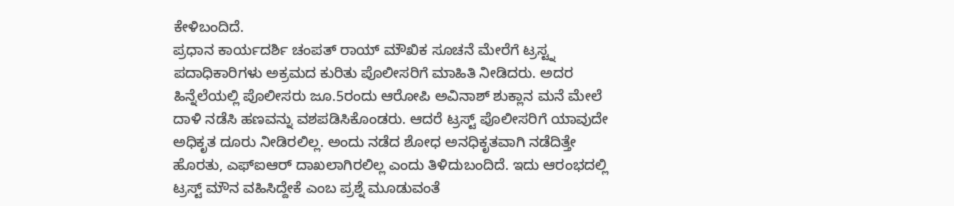ಕೇಳಿಬಂದಿದೆ.
ಪ್ರಧಾನ ಕಾರ್ಯದರ್ಶಿ ಚಂಪತ್ ರಾಯ್ ಮೌಖಿಕ ಸೂಚನೆ ಮೇರೆಗೆ ಟ್ರಸ್ಟ್ನ ಪದಾಧಿಕಾರಿಗಳು ಅಕ್ರಮದ ಕುರಿತು ಪೊಲೀಸರಿಗೆ ಮಾಹಿತಿ ನೀಡಿದರು. ಅದರ ಹಿನ್ನೆಲೆಯಲ್ಲಿ ಪೊಲೀಸರು ಜೂ.5ರಂದು ಆರೋಪಿ ಅವಿನಾಶ್ ಶುಕ್ಲಾನ ಮನೆ ಮೇಲೆ ದಾಳಿ ನಡೆಸಿ ಹಣವನ್ನು ವಶಪಡಿಸಿಕೊಂಡರು. ಆದರೆ ಟ್ರಸ್ಟ್ ಪೊಲೀಸರಿಗೆ ಯಾವುದೇ ಅಧಿಕೃತ ದೂರು ನೀಡಿರಲಿಲ್ಲ. ಅಂದು ನಡೆದ ಶೋಧ ಅನಧಿಕೃತವಾಗಿ ನಡೆದಿತ್ತೇ ಹೊರತು, ಎಫ್ಐಆರ್ ದಾಖಲಾಗಿರಲಿಲ್ಲ ಎಂದು ತಿಳಿದುಬಂದಿದೆ. ಇದು ಆರಂಭದಲ್ಲಿ ಟ್ರಸ್ಟ್ ಮೌನ ವಹಿಸಿದ್ದೇಕೆ ಎಂಬ ಪ್ರಶ್ನೆ ಮೂಡುವಂತೆ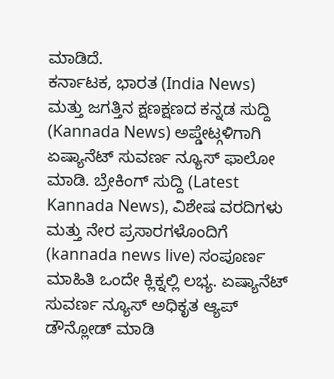ಮಾಡಿದೆ.
ಕರ್ನಾಟಕ, ಭಾರತ (India News) ಮತ್ತು ಜಗತ್ತಿನ ಕ್ಷಣಕ್ಷಣದ ಕನ್ನಡ ಸುದ್ದಿ (Kannada News) ಅಪ್ಡೇಟ್ಗಳಿಗಾಗಿ ಏಷ್ಯಾನೆಟ್ ಸುವರ್ಣ ನ್ಯೂಸ್ ಫಾಲೋ ಮಾಡಿ. ಬ್ರೇಕಿಂಗ್ ಸುದ್ದಿ (Latest Kannada News), ವಿಶೇಷ ವರದಿಗಳು ಮತ್ತು ನೇರ ಪ್ರಸಾರಗಳೊಂದಿಗೆ (kannada news live) ಸಂಪೂರ್ಣ ಮಾಹಿತಿ ಒಂದೇ ಕ್ಲಿಕ್ನಲ್ಲಿ ಲಭ್ಯ. ಏಷ್ಯಾನೆಟ್ ಸುವರ್ಣ ನ್ಯೂಸ್ ಅಧಿಕೃತ ಆ್ಯಪ್ ಡೌನ್ಲೋಡ್ ಮಾಡಿ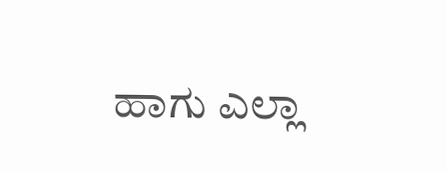ಹಾಗು ಎಲ್ಲಾ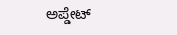ಅಪ್ಡೇಟ್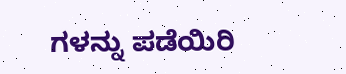ಗಳನ್ನು ಪಡೆಯಿರಿ